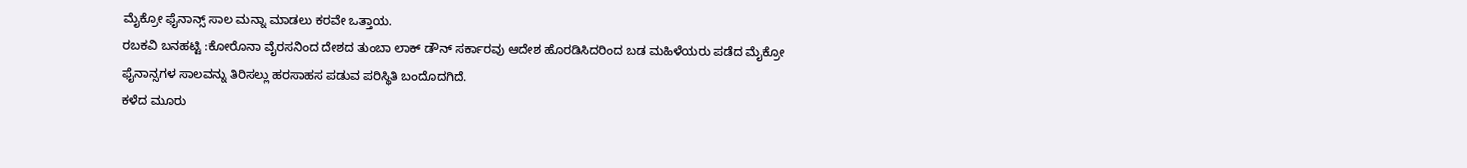ಮೈಕ್ರೋ ಫೈನಾನ್ಸ್ ಸಾಲ ಮನ್ನಾ ಮಾಡಲು ಕರವೇ ಒತ್ತಾಯ.
ರಬಕವಿ ಬನಹಟ್ಟಿ :ಕೋರೊನಾ ವೈರಸನಿಂದ ದೇಶದ ತುಂಬಾ ಲಾಕ್ ಡೌನ್ ಸರ್ಕಾರವು ಆದೇಶ ಹೊರಡಿಸಿದರಿಂದ ಬಡ ಮಹಿಳೆಯರು ಪಡೆದ ಮೈಕ್ರೋ ಫೈನಾನ್ಸಗಳ ಸಾಲವನ್ನು ತಿರಿಸಲ್ಲು ಹರಸಾಹಸ ಪಡುವ ಪರಿಸ್ಥಿತಿ ಬಂದೊದಗಿದೆ.
ಕಳೆದ ಮೂರು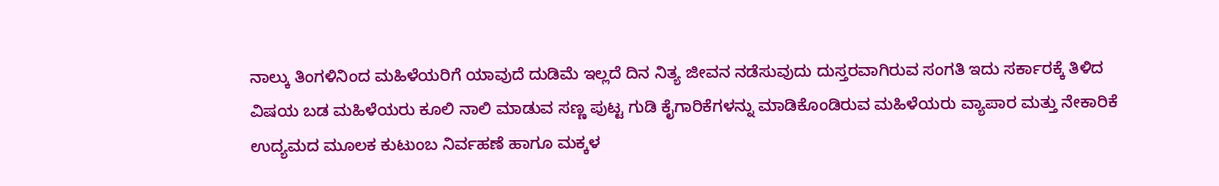ನಾಲ್ಕು ತಿಂಗಳಿನಿಂದ ಮಹಿಳೆಯರಿಗೆ ಯಾವುದೆ ದುಡಿಮೆ ಇಲ್ಲದೆ ದಿನ ನಿತ್ಯ ಜೀವನ ನಡೆಸುವುದು ದುಸ್ತರವಾಗಿರುವ ಸಂಗತಿ ಇದು ಸರ್ಕಾರಕ್ಕೆ ತಿಳಿದ ವಿಷಯ ಬಡ ಮಹಿಳೆಯರು ಕೂಲಿ ನಾಲಿ ಮಾಡುವ ಸಣ್ಣ ಪುಟ್ಟ ಗುಡಿ ಕೈಗಾರಿಕೆಗಳನ್ನು ಮಾಡಿಕೊಂಡಿರುವ ಮಹಿಳೆಯರು ವ್ಯಾಪಾರ ಮತ್ತು ನೇಕಾರಿಕೆ ಉದ್ಯಮದ ಮೂಲಕ ಕುಟುಂಬ ನಿರ್ವಹಣೆ ಹಾಗೂ ಮಕ್ಕಳ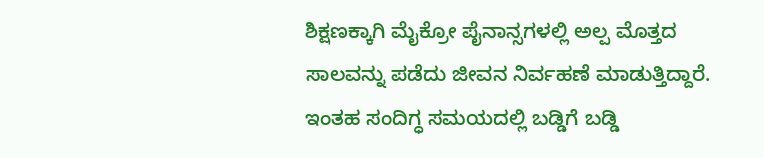ಶಿಕ್ಷಣಕ್ಕಾಗಿ ಮೈಕ್ರೋ ಪೈನಾನ್ಸಗಳಲ್ಲಿ ಅಲ್ಪ ಮೊತ್ತದ ಸಾಲವನ್ನು ಪಡೆದು ಜೀವನ ನಿರ್ವಹಣೆ ಮಾಡುತ್ತಿದ್ದಾರೆ. ಇಂತಹ ಸಂದಿಗ್ಧ ಸಮಯದಲ್ಲಿ ಬಡ್ಡಿಗೆ ಬಡ್ಡಿ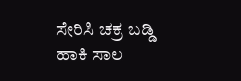ಸೇರಿಸಿ ಚಕ್ರ ಬಡ್ಡಿ ಹಾಕಿ ಸಾಲ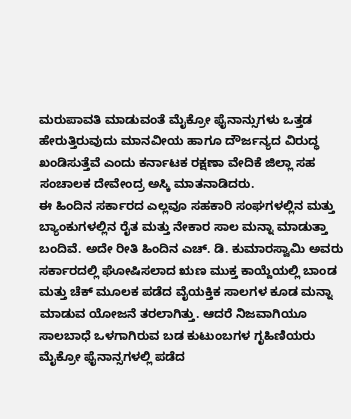ಮರುಪಾವತಿ ಮಾಡುವಂತೆ ಮೈಕ್ರೋ ಫೈನಾನ್ಸುಗಳು ಒತ್ತಡ ಹೇರುತ್ತಿರುವುದು ಮಾನವೀಯ ಹಾಗೂ ದೌರ್ಜನ್ಯದ ವಿರುದ್ಧ ಖಂಡಿಸುತ್ತೆವೆ ಎಂದು ಕರ್ನಾಟಕ ರಕ್ಷಣಾ ವೇದಿಕೆ ಜಿಲ್ಲಾ ಸಹ ಸಂಚಾಲಕ ದೇವೇಂದ್ರ ಅಸ್ಕಿ ಮಾತನಾಡಿದರು.
ಈ ಹಿಂದಿನ ಸರ್ಕಾರದ ಎಲ್ಲವೂ ಸಹಕಾರಿ ಸಂಘಗಳಲ್ಲಿನ ಮತ್ತು ಬ್ಯಾಂಕುಗಳಲ್ಲಿನ ರೈತ ಮತ್ತು ನೇಕಾರ ಸಾಲ ಮನ್ನಾ ಮಾಡುತ್ತಾ ಬಂದಿವೆ. ಅದೇ ರೀತಿ ಹಿಂದಿನ ಎಚ್. ಡಿ. ಕುಮಾರಸ್ವಾಮಿ ಅವರು ಸರ್ಕಾರದಲ್ಲಿ ಘೋಷಿಸಲಾದ ಋಣ ಮುಕ್ತ ಕಾಯ್ದೆಯಲ್ಲಿ ಬಾಂಡ ಮತ್ತು ಚೆಕ್ ಮೂಲಕ ಪಡೆದ ವೈಯಕ್ತಿಕ ಸಾಲಗಳ ಕೂಡ ಮನ್ನಾ ಮಾಡುವ ಯೋಜನೆ ತರಲಾಗಿತ್ತು. ಆದರೆ ನಿಜವಾಗಿಯೂ ಸಾಲಬಾಧೆ ಒಳಗಾಗಿರುವ ಬಡ ಕುಟುಂಬಗಳ ಗೃಹಿಣಿಯರು ಮೈಕ್ರೋ ಫೈನಾನ್ಸಗಳಲ್ಲಿ ಪಡೆದ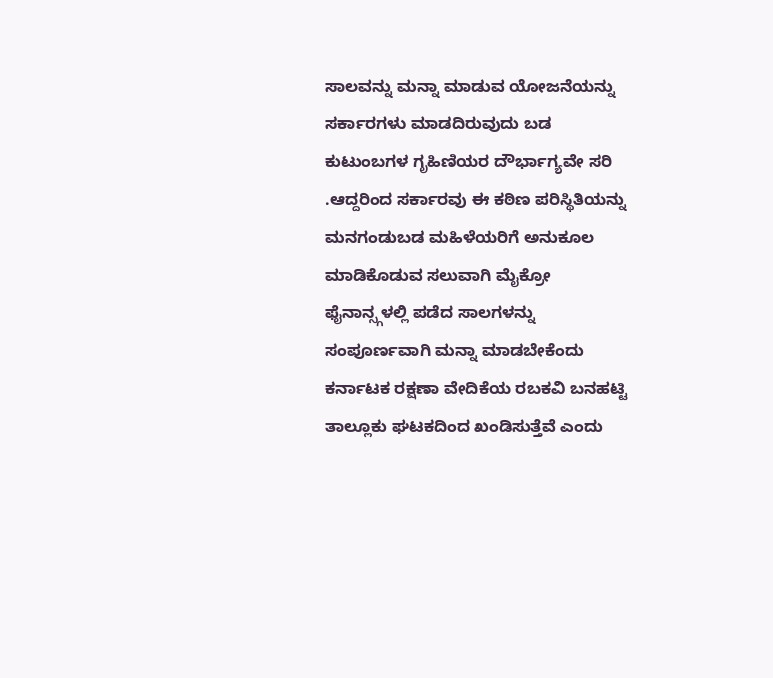ಸಾಲವನ್ನು ಮನ್ನಾ ಮಾಡುವ ಯೋಜನೆಯನ್ನು ಸರ್ಕಾರಗಳು ಮಾಡದಿರುವುದು ಬಡ ಕುಟುಂಬಗಳ ಗೃಹಿಣಿಯರ ದೌರ್ಭಾಗ್ಯವೇ ಸರಿ .ಆದ್ದರಿಂದ ಸರ್ಕಾರವು ಈ ಕಠಿಣ ಪರಿಸ್ಥಿತಿಯನ್ನು ಮನಗಂಡುಬಡ ಮಹಿಳೆಯರಿಗೆ ಅನುಕೂಲ ಮಾಡಿಕೊಡುವ ಸಲುವಾಗಿ ಮೈಕ್ರೋ ಫೈನಾನ್ಸ್ಗಳಲ್ಲಿ ಪಡೆದ ಸಾಲಗಳನ್ನು ಸಂಪೂರ್ಣವಾಗಿ ಮನ್ನಾ ಮಾಡಬೇಕೆಂದು ಕರ್ನಾಟಕ ರಕ್ಷಣಾ ವೇದಿಕೆಯ ರಬಕವಿ ಬನಹಟ್ಟಿ ತಾಲ್ಲೂಕು ಘಟಕದಿಂದ ಖಂಡಿಸುತ್ತೆವೆ ಎಂದು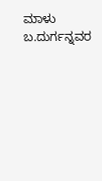ಮಾಳು ಬ.ದುರ್ಗನ್ನವರ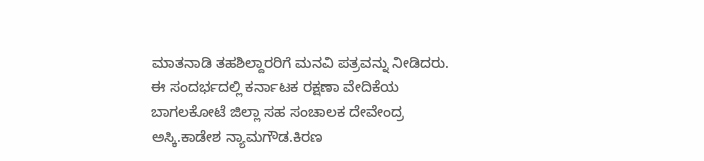ಮಾತನಾಡಿ ತಹಶಿಲ್ದಾರರಿಗೆ ಮನವಿ ಪತ್ರವನ್ನು ನೀಡಿದರು.
ಈ ಸಂದರ್ಭದಲ್ಲಿ ಕರ್ನಾಟಕ ರಕ್ಷಣಾ ವೇದಿಕೆಯ ಬಾಗಲಕೋಟೆ ಜಿಲ್ಲಾ ಸಹ ಸಂಚಾಲಕ ದೇವೇಂದ್ರ ಅಸ್ಕಿ.ಕಾಡೇಶ ನ್ಯಾಮಗೌಡ.ಕಿರಣ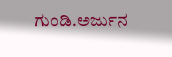ಗುಂಡಿ.ಅರ್ಜುನ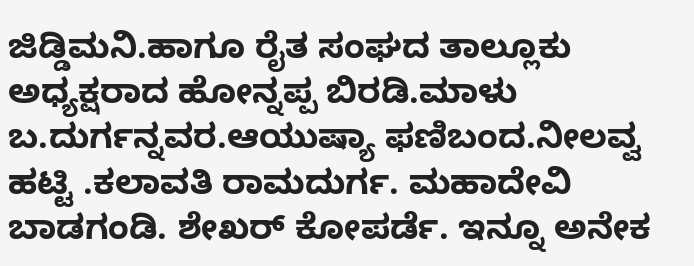ಜಿಡ್ಡಿಮನಿ.ಹಾಗೂ ರೈತ ಸಂಘದ ತಾಲ್ಲೂಕು ಅಧ್ಯಕ್ಷರಾದ ಹೋನ್ನಪ್ಪ ಬಿರಡಿ.ಮಾಳು ಬ.ದುರ್ಗನ್ನವರ.ಆಯುಷ್ಯಾ ಫಣಿಬಂದ.ನೀಲವ್ವ ಹಟ್ಟಿ .ಕಲಾವತಿ ರಾಮದುರ್ಗ. ಮಹಾದೇವಿ ಬಾಡಗಂಡಿ. ಶೇಖರ್ ಕೋಪರ್ಡೆ. ಇನ್ನೂ ಅನೇಕ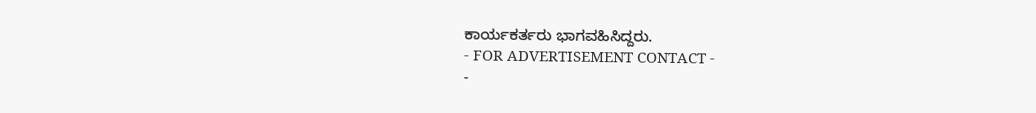ಕಾರ್ಯಕರ್ತರು ಭಾಗವಹಿಸಿದ್ದರು.
- FOR ADVERTISEMENT CONTACT -
-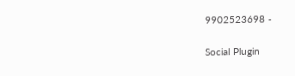9902523698 -

Social Plugin